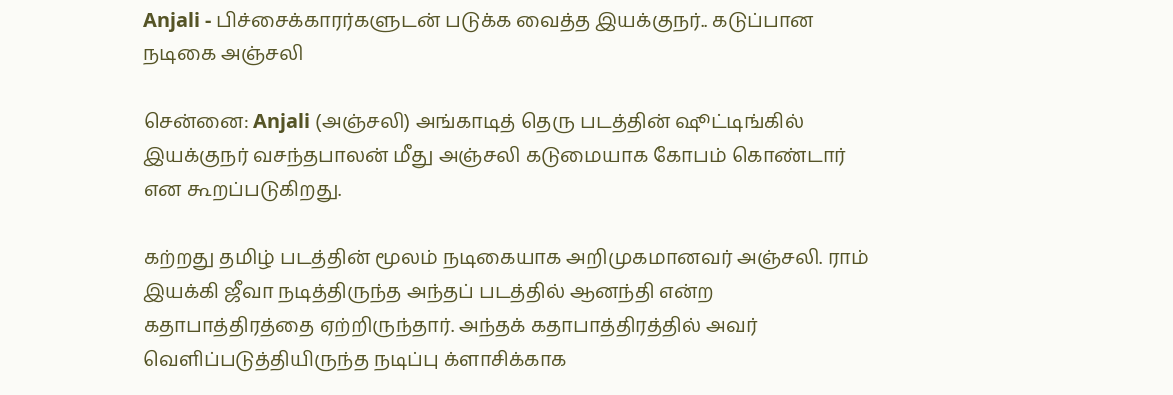Anjali - பிச்சைக்காரர்களுடன் படுக்க வைத்த இயக்குநர்.. கடுப்பான நடிகை அஞ்சலி

சென்னை: Anjali (அஞ்சலி) அங்காடித் தெரு படத்தின் ஷூட்டிங்கில் இயக்குநர் வசந்தபாலன் மீது அஞ்சலி கடுமையாக கோபம் கொண்டார் என கூறப்படுகிறது.

கற்றது தமிழ் படத்தின் மூலம் நடிகையாக அறிமுகமானவர் அஞ்சலி. ராம் இயக்கி ஜீவா நடித்திருந்த அந்தப் படத்தில் ஆனந்தி என்ற கதாபாத்திரத்தை ஏற்றிருந்தார். அந்தக் கதாபாத்திரத்தில் அவர் வெளிப்படுத்தியிருந்த நடிப்பு க்ளாசிக்காக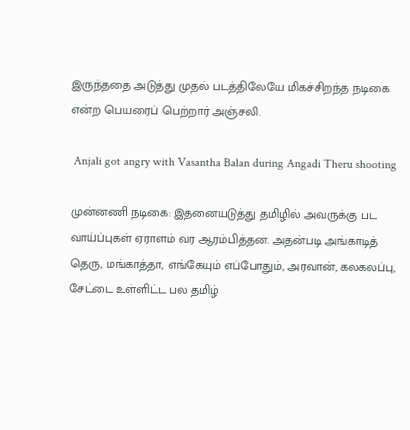இருந்ததை அடுத்து முதல் படத்திலேயே மிகச்சிறந்த நடிகை என்ற பெயரைப் பெற்றார் அஞ்சலி.

 Anjali got angry with Vasantha Balan during Angadi Theru shooting

முன்னணி நடிகை: இதனையடுத்து தமிழில் அவருக்கு பட வாய்ப்புகள் ஏராளம் வர ஆரம்பித்தன. அதன்படி அங்காடித் தெரு, மங்காத்தா, எங்கேயும் எப்போதும், அரவான், கலகலப்பு, சேட்டை உள்ளிட்ட பல தமிழ்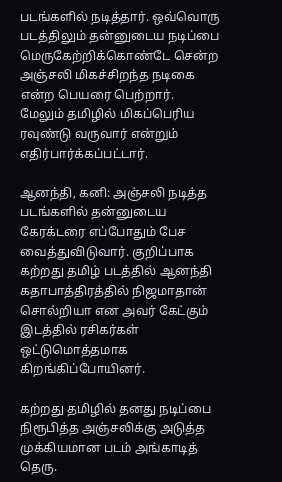படங்களில் நடித்தார். ஒவ்வொரு படத்திலும் தன்னுடைய நடிப்பை மெருகேற்றிக்கொண்டே சென்ற அஞ்சலி மிகச்சிறந்த நடிகை என்ற பெயரை பெற்றார். மேலும் தமிழில் மிகப்பெரிய ரவுண்டு வருவார் என்றும் எதிர்பார்க்கப்பட்டார்.

ஆனந்தி, கனி: அஞ்சலி நடித்த படங்களில் தன்னுடைய கேரக்டரை எப்போதும் பேச வைத்துவிடுவார். குறிப்பாக கற்றது தமிழ் படத்தில் ஆனந்தி கதாபாத்திரத்தில் நிஜமாதான் சொல்றியா என அவர் கேட்கும் இடத்தில் ரசிகர்கள் ஒட்டுமொத்தமாக கிறங்கிப்போயினர்.

கற்றது தமிழில் தனது நடிப்பை நிரூபித்த அஞ்சலிக்கு அடுத்த முக்கியமான படம் அங்காடித் தெரு.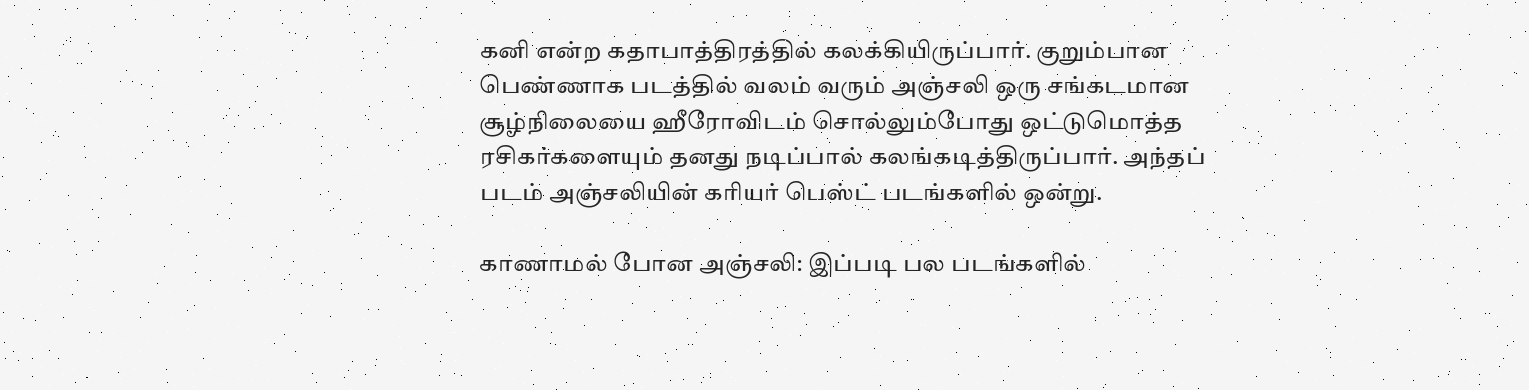கனி என்ற கதாபாத்திரத்தில் கலக்கியிருப்பார். குறும்பான பெண்ணாக படத்தில் வலம் வரும் அஞ்சலி ஒரு சங்கடமான சூழ்நிலையை ஹீரோவிடம் சொல்லும்போது ஒட்டுமொத்த ரசிகர்களையும் தனது நடிப்பால் கலங்கடித்திருப்பார். அந்தப் படம் அஞ்சலியின் கரியர் பெஸ்ட் படங்களில் ஒன்று.

காணாமல் போன அஞ்சலி: இப்படி பல படங்களில்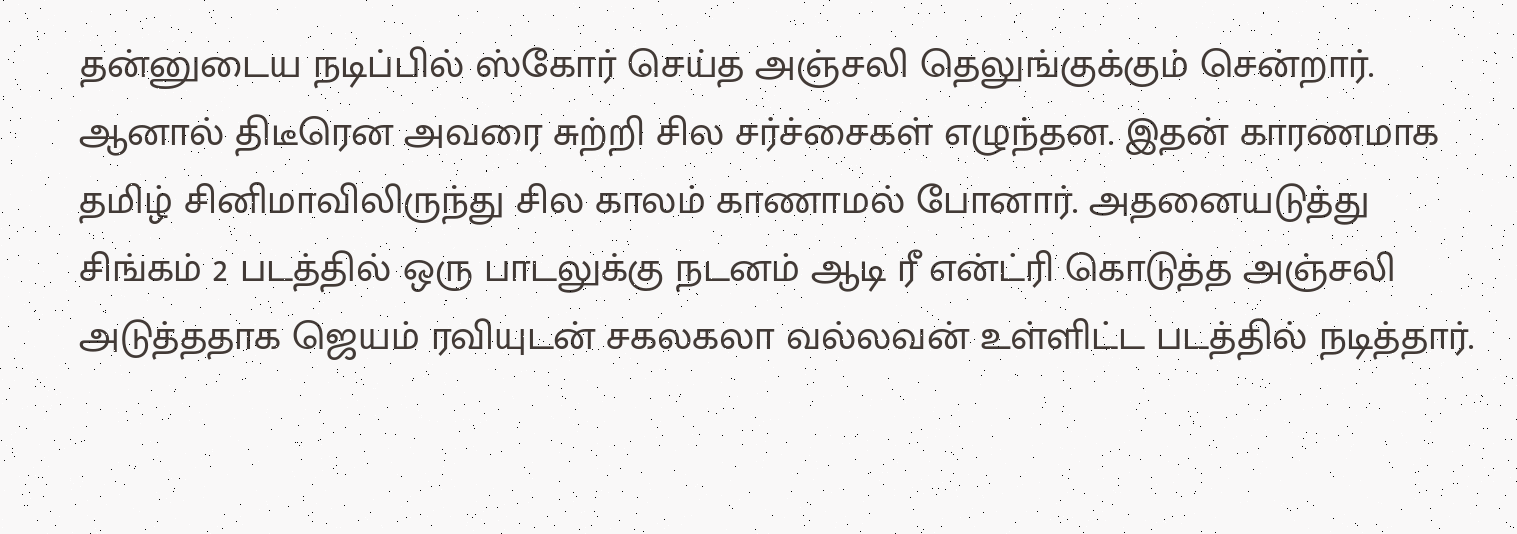தன்னுடைய நடிப்பில் ஸ்கோர் செய்த அஞ்சலி தெலுங்குக்கும் சென்றார். ஆனால் திடீரென அவரை சுற்றி சில சர்ச்சைகள் எழுந்தன. இதன் காரணமாக தமிழ் சினிமாவிலிருந்து சில காலம் காணாமல் போனார். அதனையடுத்து சிங்கம் 2 படத்தில் ஒரு பாடலுக்கு நடனம் ஆடி ரீ என்ட்ரி கொடுத்த அஞ்சலி அடுத்ததாக ஜெயம் ரவியுடன் சகலகலா வல்லவன் உள்ளிட்ட படத்தில் நடித்தார்.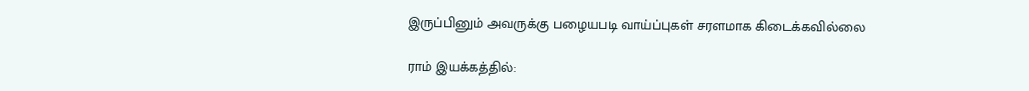இருப்பினும் அவருக்கு பழையபடி வாய்ப்புகள் சரளமாக கிடைக்கவில்லை

ராம் இயக்கத்தில்: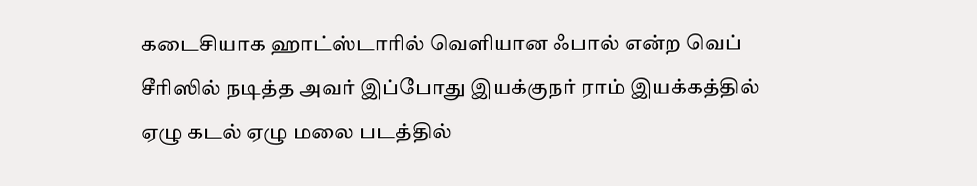கடைசியாக ஹாட்ஸ்டாரில் வெளியான ஃபால் என்ற வெப் சீரிஸில் நடித்த அவர் இப்போது இயக்குநர் ராம் இயக்கத்தில் ஏழு கடல் ஏழு மலை படத்தில்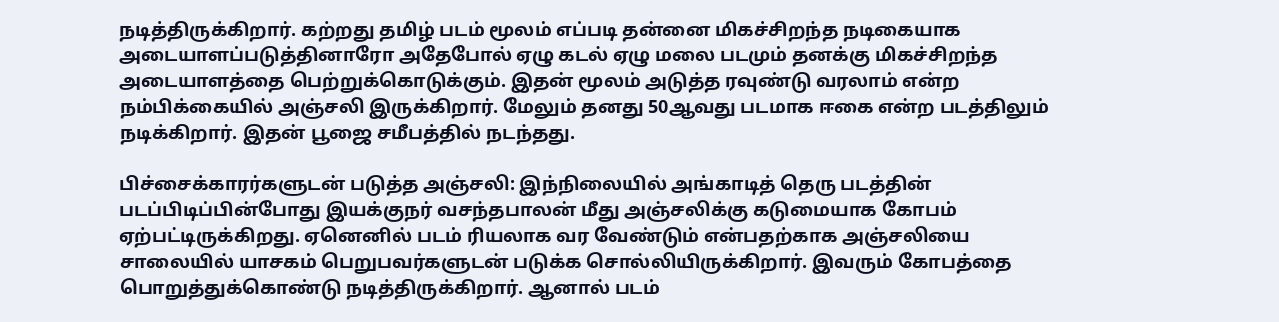நடித்திருக்கிறார். கற்றது தமிழ் படம் மூலம் எப்படி தன்னை மிகச்சிறந்த நடிகையாக அடையாளப்படுத்தினாரோ அதேபோல் ஏழு கடல் ஏழு மலை படமும் தனக்கு மிகச்சிறந்த அடையாளத்தை பெற்றுக்கொடுக்கும். இதன் மூலம் அடுத்த ரவுண்டு வரலாம் என்ற நம்பிக்கையில் அஞ்சலி இருக்கிறார். மேலும் தனது 50ஆவது படமாக ஈகை என்ற படத்திலும் நடிக்கிறார். இதன் பூஜை சமீபத்தில் நடந்தது.

பிச்சைக்காரர்களுடன் படுத்த அஞ்சலி: இந்நிலையில் அங்காடித் தெரு படத்தின் படப்பிடிப்பின்போது இயக்குநர் வசந்தபாலன் மீது அஞ்சலிக்கு கடுமையாக கோபம் ஏற்பட்டிருக்கிறது. ஏனெனில் படம் ரியலாக வர வேண்டும் என்பதற்காக அஞ்சலியை சாலையில் யாசகம் பெறுபவர்களுடன் படுக்க சொல்லியிருக்கிறார். இவரும் கோபத்தை பொறுத்துக்கொண்டு நடித்திருக்கிறார். ஆனால் படம்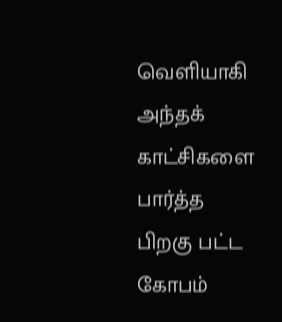வெளியாகி அந்தக் காட்சிகளை பார்த்த பிறகு பட்ட கோபம்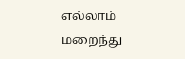எல்லாம் மறைந்து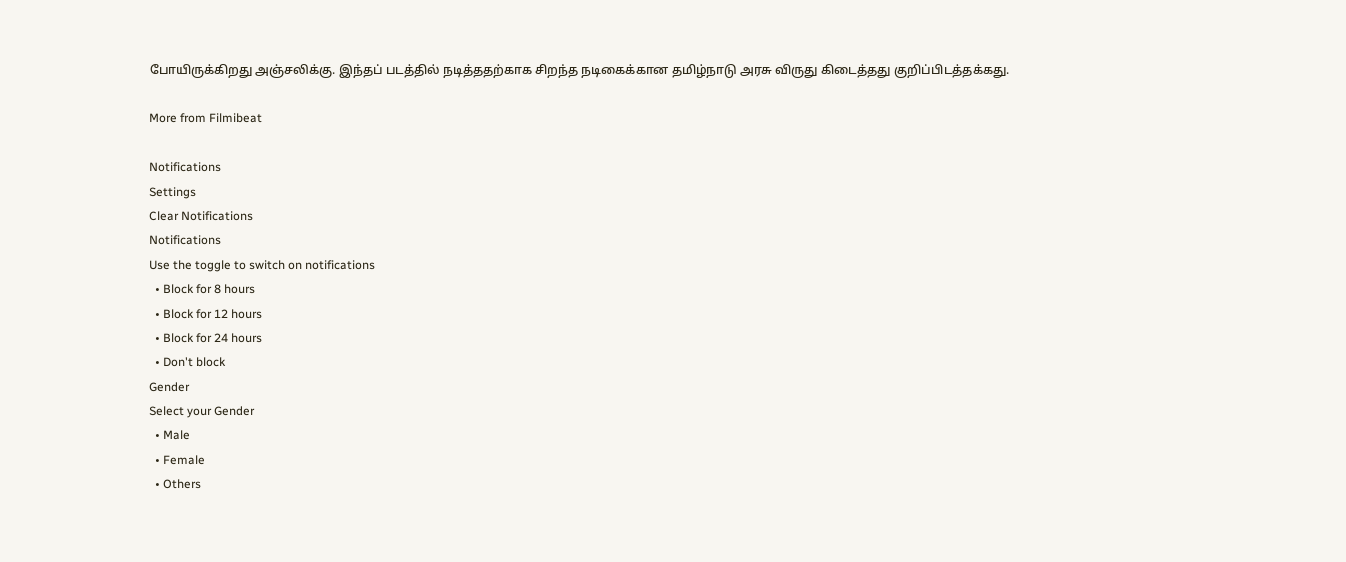போயிருக்கிறது அஞ்சலிக்கு. இந்தப் படத்தில் நடித்ததற்காக சிறந்த நடிகைக்கான தமிழ்நாடு அரசு விருது கிடைத்தது குறிப்பிடத்தக்கது.

More from Filmibeat

Notifications
Settings
Clear Notifications
Notifications
Use the toggle to switch on notifications
  • Block for 8 hours
  • Block for 12 hours
  • Block for 24 hours
  • Don't block
Gender
Select your Gender
  • Male
  • Female
  • Others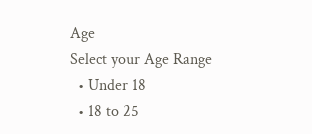Age
Select your Age Range
  • Under 18
  • 18 to 25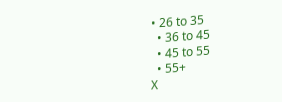• 26 to 35
  • 36 to 45
  • 45 to 55
  • 55+
X